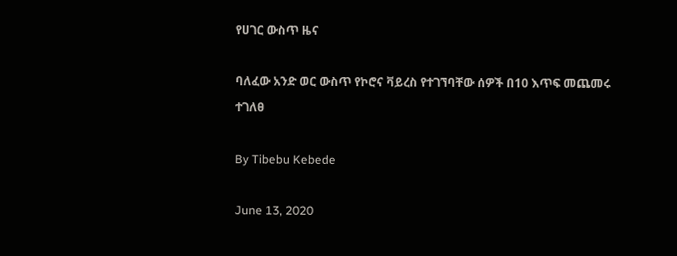የሀገር ውስጥ ዜና

ባለፈው አንድ ወር ውስጥ የኮሮና ቫይረስ የተገኘባቸው ሰዎች በ10 እጥፍ መጨመሩ ተገለፀ

By Tibebu Kebede

June 13, 2020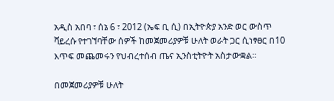አዲስ አበባ ፣ ሰኔ 6 ፣ 2012 (ኤፍ ቢ ሲ) በኢትዮጵያ አንድ ወር ውስጥ ቫይረሱ የተገኘባቸው ሰዎች ከመጀመሪያዎቹ ሁለት ወራት ጋር ሲነፃፀር በ10 እጥፍ መጨመሩን የህብረተሰብ ጤና ኢንስቲትዮት አስታውቋል።

በመጀመሪያዎቹ ሁለት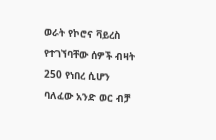ወራት የኮሮና ቫይረስ የተገኘባቸው ሰዎች ብዛት 250 የነበረ ሲሆን ባለፈው አንድ ወር ብቻ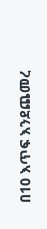በ10 እጥፍ እንደጨመረ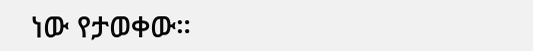ነው የታወቀው።